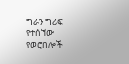ግራን ግሪፍ የተሰኘው የወሮበሎች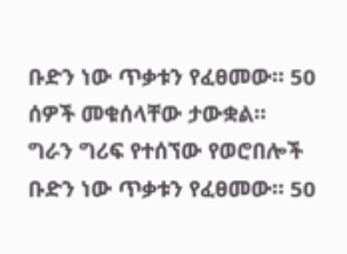ቡድን ነው ጥቃቱን የፈፀመው። 50 ሰዎች መቁሰላቸው ታውቋል።
ግራን ግሪፍ የተሰኘው የወሮበሎች ቡድን ነው ጥቃቱን የፈፀመው። 50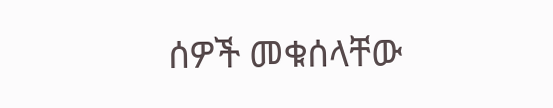ሰዎች መቁሰላቸው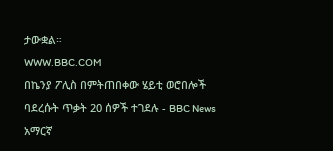ታውቋል።
WWW.BBC.COM
በኬንያ ፖሊስ በምትጠበቀው ሄይቲ ወሮበሎች ባደረሱት ጥቃት 20 ሰዎች ተገደሉ - BBC News አማርኛ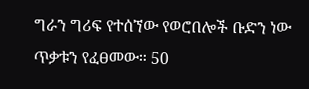ግራን ግሪፍ የተሰኘው የወሮበሎች ቡድን ነው ጥቃቱን የፈፀመው። 50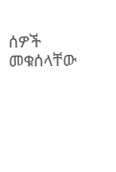ሰዎች መቁሰላቸው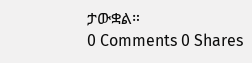ታውቋል።
0 Comments 0 Shares